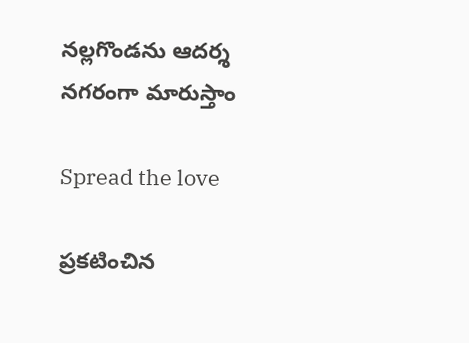న‌ల్ల‌గొండ‌ను ఆద‌ర్శ న‌గ‌రంగా మారుస్తాం

Spread the love

ప్ర‌క‌టించిన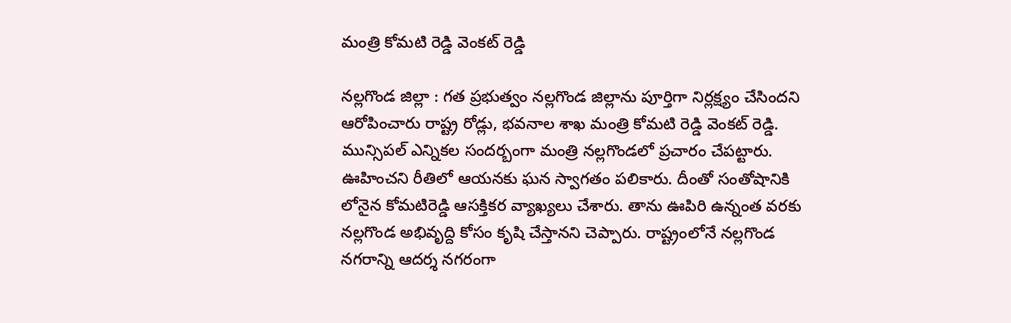మంత్రి కోమ‌టి రెడ్డి వెంక‌ట్ రెడ్డి

న‌ల్ల‌గొండ జిల్లా : గ‌త ప్ర‌భుత్వం న‌ల్లగొండ జిల్లాను పూర్తిగా నిర్ల‌క్ష్యం చేసింద‌ని ఆరోపించారు రాష్ట్ర రోడ్లు, భ‌వ‌నాల శాఖ మంత్రి కోమ‌టి రెడ్డి వెంక‌ట్ రెడ్డి. మున్సిప‌ల్ ఎన్నిక‌ల సంద‌ర్బంగా మంత్రి న‌ల్ల‌గొండ‌లో ప్ర‌చారం చేప‌ట్టారు. ఊహించ‌ని రీతిలో ఆయ‌న‌కు ఘ‌న స్వాగ‌తం ప‌లికారు. దీంతో సంతోషానికి లోనైన కోమ‌టిరెడ్డి ఆస‌క్తిక‌ర వ్యాఖ్య‌లు చేశారు. తాను ఊపిరి ఉన్నంత వ‌ర‌కు న‌ల్ల‌గొండ అభివృద్ది కోసం కృషి చేస్తాన‌ని చెప్పారు. రాష్ట్రంలోనే న‌ల్ల‌గొండ న‌గ‌రాన్ని ఆద‌ర్శ న‌గ‌రంగా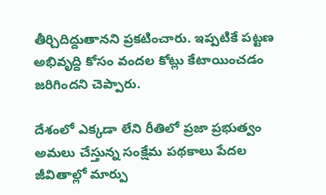తీర్చిదిద్దుతాన‌ని ప్ర‌క‌టించారు. ఇప్ప‌టికే ప‌ట్ట‌ణ అభివృద్ది కోసం వంద‌ల కోట్లు కేటాయించ‌డం జ‌రిగింద‌ని చెప్పారు.

దేశంలో ఎక్క‌డా లేని రీతిలో ప్రజా ప్రభుత్వం అమలు చేస్తున్న సంక్షేమ పథకాలు పేదల జీవితాల్లో మార్పు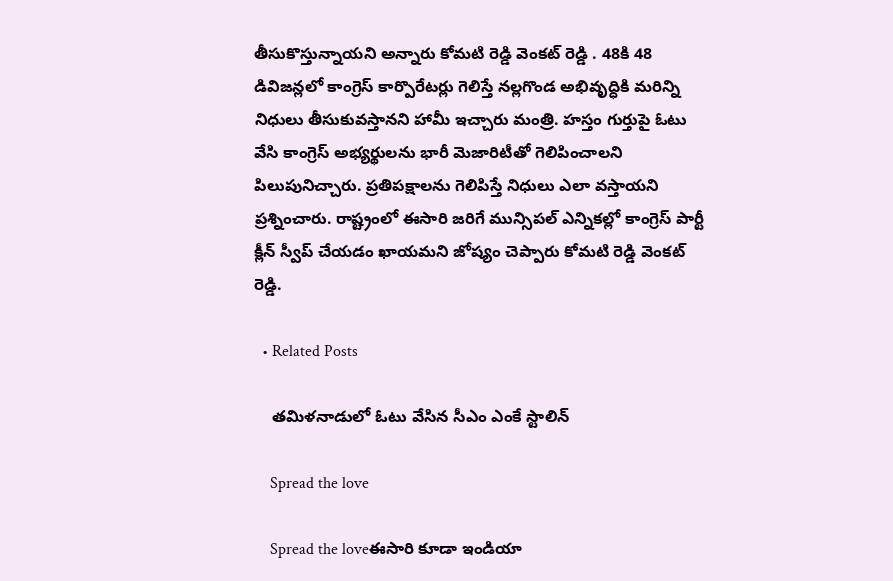తీసుకొస్తున్నాయ‌ని అన్నారు కోమ‌టి రెడ్డి వెంక‌ట్ రెడ్డి . 48కి 48 డివిజన్లలో కాంగ్రెస్ కార్పొరేటర్లు గెలిస్తే నల్లగొండ అభివృద్ధికి మరిన్ని నిధులు తీసుకువస్తానని హామీ ఇచ్చారు మంత్రి. హస్తం గుర్తుపై ఓటు వేసి కాంగ్రెస్ అభ్యర్థులను భారీ మెజారిటీతో గెలిపించాల‌ని పిలుపునిచ్చారు. ప్ర‌తిప‌క్షాలను గెలిపిస్తే నిధులు ఎలా వ‌స్తాయ‌ని ప్ర‌శ్నించారు. రాష్ట్రంలో ఈసారి జ‌రిగే మున్సిప‌ల్ ఎన్నిక‌ల్లో కాంగ్రెస్ పార్టీ క్లీన్ స్వీప్ చేయ‌డం ఖాయ‌మ‌ని జోష్యం చెప్పారు కోమ‌టి రెడ్డి వెంక‌ట్ రెడ్డి.

  • Related Posts

    త‌మిళ‌నాడులో ఓటు వేసిన సీఎం ఎంకే స్టాలిన్

    Spread the love

    Spread the loveఈసారి కూడా ఇండియా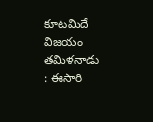కూట‌మిదే విజ‌యం త‌మిళ‌నాడు : ఈసారి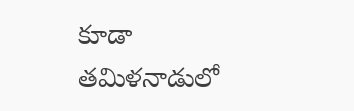కూడా త‌మిళ‌నాడులో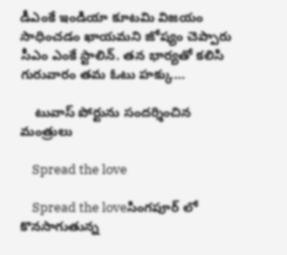డీఎంకే ఇండియా కూట‌మి విజ‌యం సాధించడం ఖాయ‌మ‌ని జోష్యం చెప్పారు సీఎం ఎంకే స్టాలిన్. త‌న భార్య‌తో క‌లిసి గురువారం త‌మ ఓటు హ‌క్కు…

    టువాస్ పోర్టును సంద‌ర్శించిన మంత్రులు

    Spread the love

    Spread the loveసింగ‌పూర్ లో కొన‌సాగుతున్న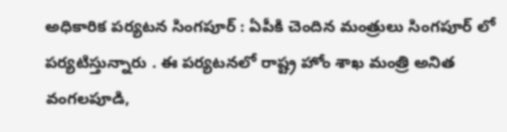అధికారిక ప‌ర్య‌ట‌న సింగ‌పూర్ : ఏపీకి చెందిన మంత్రులు సింగ‌పూర్ లో ప‌ర్య‌టిస్తున్నారు . ఈ ప‌ర్య‌ట‌న‌లో రాష్ట్ర హోం శాఖ మంత్రి అనిత వంగ‌ల‌పూడి,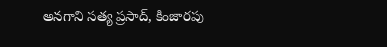అన‌గాని స‌త్య ప్ర‌సాద్, కింజారపు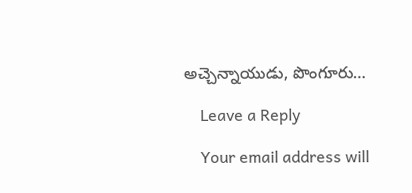అచ్చెన్నాయుడు, పొంగూరు…

    Leave a Reply

    Your email address will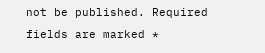not be published. Required fields are marked *